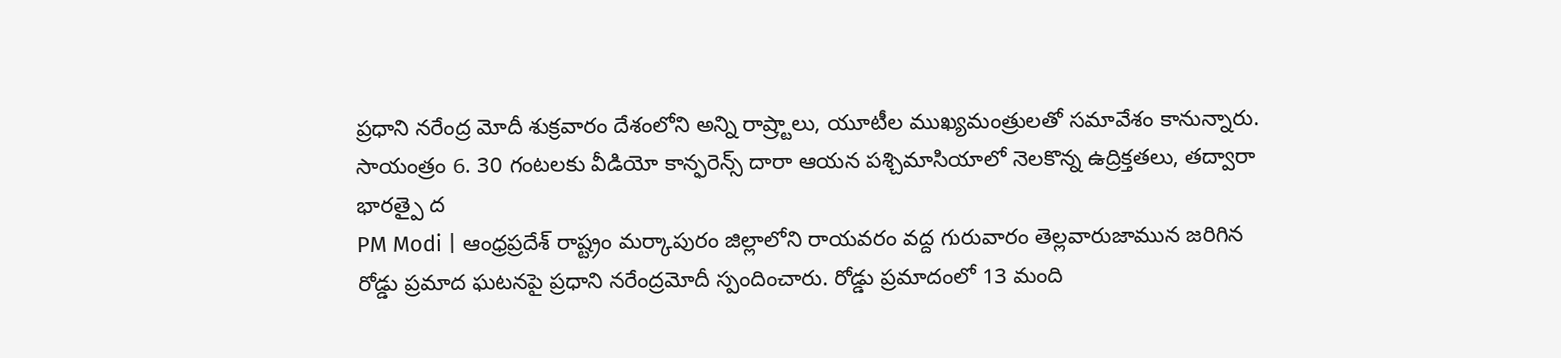ప్రధాని నరేంద్ర మోదీ శుక్రవారం దేశంలోని అన్ని రాష్ర్టాలు, యూటీల ముఖ్యమంత్రులతో సమావేశం కానున్నారు. సాయంత్రం 6. 30 గంటలకు వీడియో కాన్ఫరెన్స్ దారా ఆయన పశ్చిమాసియాలో నెలకొన్న ఉద్రిక్తతలు, తద్వారా భారత్పై ద
PM Modi | ఆంధ్రప్రదేశ్ రాష్ట్రం మర్కాపురం జిల్లాలోని రాయవరం వద్ద గురువారం తెల్లవారుజామున జరిగిన రోడ్డు ప్రమాద ఘటనపై ప్రధాని నరేంద్రమోదీ స్పందించారు. రోడ్డు ప్రమాదంలో 13 మంది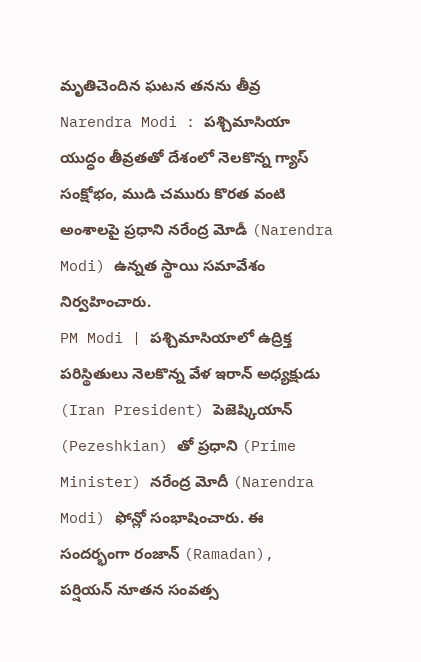మృతిచెందిన ఘటన తనను తీవ్ర
Narendra Modi : పశ్చిమాసియా యుద్ధం తీవ్రతతో దేశంలో నెలకొన్న గ్యాస్ సంక్షోభం, ముడి చమురు కొరత వంటి అంశాలపై ప్రధాని నరేంద్ర మోడీ (Narendra Modi) ఉన్నత స్థాయి సమావేశం నిర్వహించారు.
PM Modi | పశ్చిమాసియాలో ఉద్రిక్త పరిస్థితులు నెలకొన్న వేళ ఇరాన్ అధ్యక్షుడు (Iran President) పెజెష్కియాన్ (Pezeshkian) తో ప్రధాని (Prime Minister) నరేంద్ర మోదీ (Narendra Modi) ఫోన్లో సంభాషించారు. ఈ సందర్భంగా రంజాన్ (Ramadan), పర్షియన్ నూతన సంవత్స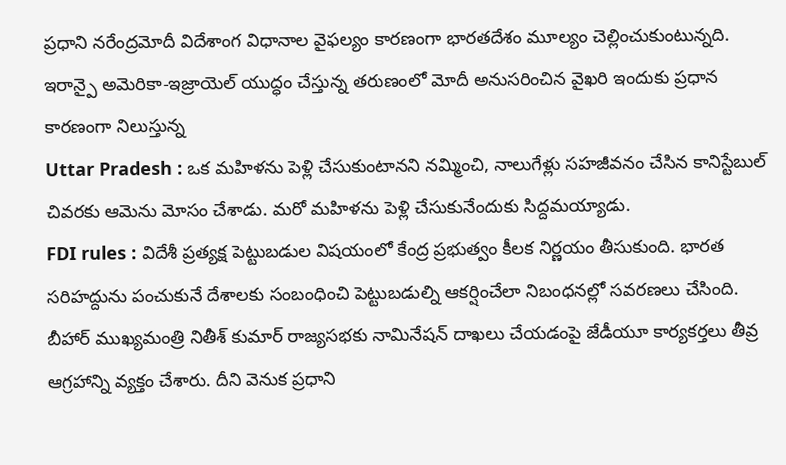ప్రధాని నరేంద్రమోదీ విదేశాంగ విధానాల వైఫల్యం కారణంగా భారతదేశం మూల్యం చెల్లించుకుంటున్నది. ఇరాన్పై అమెరికా-ఇజ్రాయెల్ యుద్ధం చేస్తున్న తరుణంలో మోదీ అనుసరించిన వైఖరి ఇందుకు ప్రధాన కారణంగా నిలుస్తున్న
Uttar Pradesh : ఒక మహిళను పెళ్లి చేసుకుంటానని నమ్మించి, నాలుగేళ్లు సహజీవనం చేసిన కానిస్టేబుల్ చివరకు ఆమెను మోసం చేశాడు. మరో మహిళను పెళ్లి చేసుకునేందుకు సిద్దమయ్యాడు.
FDI rules : విదేశీ ప్రత్యక్ష పెట్టుబడుల విషయంలో కేంద్ర ప్రభుత్వం కీలక నిర్ణయం తీసుకుంది. భారత సరిహద్దును పంచుకునే దేశాలకు సంబంధించి పెట్టుబడుల్ని ఆకర్షించేలా నిబంధనల్లో సవరణలు చేసింది.
బీహార్ ముఖ్యమంత్రి నితీశ్ కుమార్ రాజ్యసభకు నామినేషన్ దాఖలు చేయడంపై జేడీయూ కార్యకర్తలు తీవ్ర ఆగ్రహాన్ని వ్యక్తం చేశారు. దీని వెనుక ప్రధాని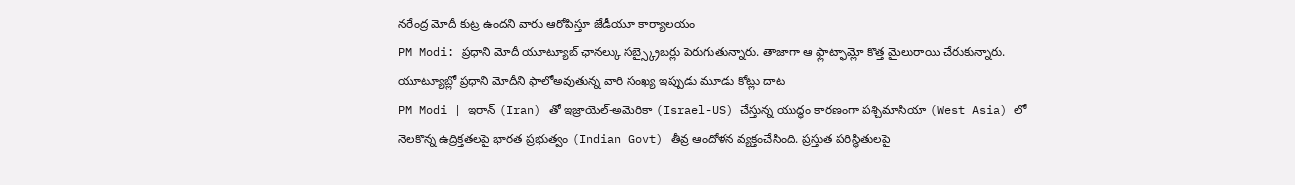నరేంద్ర మోదీ కుట్ర ఉందని వారు ఆరోపిస్తూ జేడీయూ కార్యాలయం
PM Modi: ప్రధాని మోదీ యూట్యూబ్ ఛానల్కు సబ్స్క్రైబర్లు పెరుగుతున్నారు. తాజాగా ఆ ఫ్లాట్ఫామ్లో కొత్త మైలురాయి చేరుకున్నారు. యూట్యూబ్లో ప్రధాని మోదీని ఫాలోఅవుతున్న వారి సంఖ్య ఇప్పుడు మూడు కోట్లు దాట
PM Modi | ఇరాన్ (Iran) తో ఇజ్రాయెల్-అమెరికా (Israel-US) చేస్తున్న యుద్ధం కారణంగా పశ్చిమాసియా (West Asia) లో నెలకొన్న ఉద్రిక్తతలపై భారత ప్రభుత్వం (Indian Govt) తీవ్ర ఆందోళన వ్యక్తంచేసింది. ప్రస్తుత పరిస్థితులపై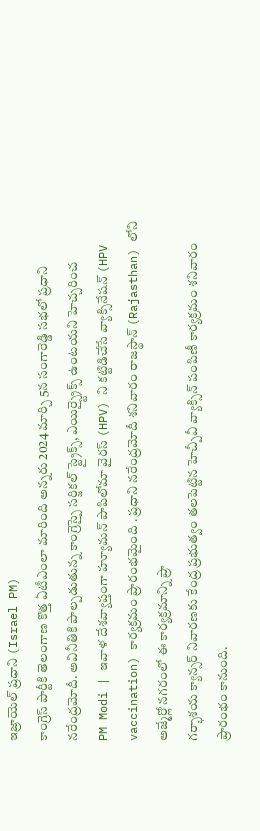ఇజ్రాయెల్ ప్రధాని (Israel PM)
కాంగ్రెస్ పార్టీకి తెలంగాణ కొత్త ఏటీఎంలా మారింది అన్నరు 2024 మార్చి 5న సంగారెడ్డి సభలో ప్రధాని నరేంద్రమోదీ. అవినీతికి పాల్పడుతున్న కాంగ్రెస్పై సర్జికల్ స్ట్రైక్స్, ఎయిర్స్ట్రైక్స్ ఉంటయని హెచ్చరించ
PM Modi | ఇవాళ దేశవ్యాప్తంగా హ్యూమన్ పాపిలోమా వైరస్ (HPV) ని కట్టిడిచేసే వ్యాక్సినేషన్ (HPV vaccination) కార్యక్రమం ప్రారంభమైంది . ప్రధాని నరేంద్రమోదీ శనివారం రాజస్థాన్ (Rajasthan) లోని అజ్మేర్లో నగరంలో ఈ కార్యక్రమాన్ని ప్రా
గర్భాశయ క్యాన్సర్ నివారణకు కేంద్ర ప్రభుత్వం తలపెట్టిన హెచ్పీవీ వ్యాక్సిన్ పంపిణీ కార్యక్రమం శనివారం ప్రారంభం కానుంది.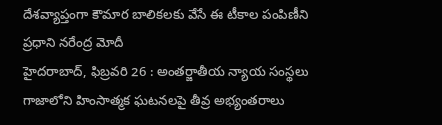దేశవ్యాప్తంగా కౌమార బాలికలకు వేసే ఈ టీకాల పంపిణీని ప్రధాని నరేంద్ర మోదీ
హైదరాబాద్, ఫిబ్రవరి 26 : అంతర్జాతీయ న్యాయ సంస్థలు గాజాలోని హింసాత్మక ఘటనలపై తీవ్ర అభ్యంతరాలు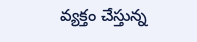వ్యక్తం చేస్తున్న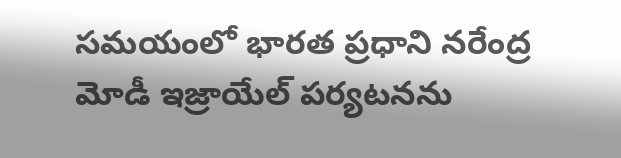సమయంలో భారత ప్రధాని నరేంద్ర మోడీ ఇజ్రాయేల్ పర్యటనను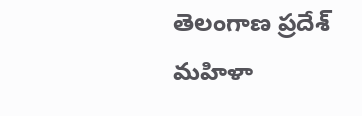తెలంగాణ ప్రదేశ్ మహిళా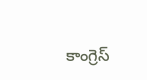కాంగ్రెస్